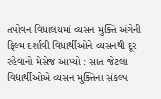તપોવન વિધાલયમાં વ્યસન મુક્તિ અંગેની ફિલ્મ દર્શાવી વિધાર્થીઓને વ્યસનથી દૂર રહેવાનો મેસેજ આપ્યો : સાત જેટલા વિદ્યાર્થીઓએ વ્યસન મુક્તિના સંકલ્પ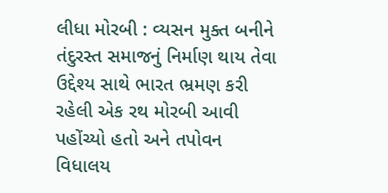લીધા મોરબી : વ્યસન મુક્ત બનીને તંદુરસ્ત સમાજનું નિર્માણ થાય તેવા ઉદ્દેશ્ય સાથે ભારત ભ્રમણ કરી રહેલી એક રથ મોરબી આવી પહોંચ્યો હતો અને તપોવન વિધાલય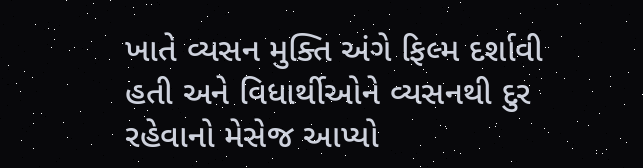ખાતે વ્યસન મુક્તિ અંગે ફિલ્મ દર્શાવી હતી અને વિધાર્થીઓને વ્યસનથી દુર રહેવાનો મેસેજ આપ્યો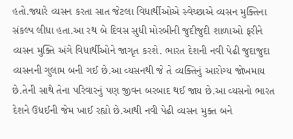હતો.જ્યારે વ્યસન કરતા સાત જેટલા વિધાર્થીઓએ સ્વેચ્છાએ વ્યસન મુક્તિના સંકલ્પ લીધા હતા.આ રથ બે દિવસ સુધી મોરબીની જુદીજુદી શાળાઓ ફરીને વ્યસન મુક્તિ અંગે વિધાર્થીઓને જાગૃત કરશે. ભારત દેશની નવી પેઢી જુદાજુદા વ્યસનની ગુલામ બની ગઈ છે.આ વ્યસનથી જે તે વ્યક્તિનું આરોગ્ય જોખમાય છે.તેની સાથે તેના પરિવારનું પણ જીવન બરબાદ થઈ જાય છે.આ વ્યસનો ભારત દેશને ઉધઈની જેમ ખાઈ રહ્યો છે.આથી નવી પેઢી વ્યસન મુક્ત બને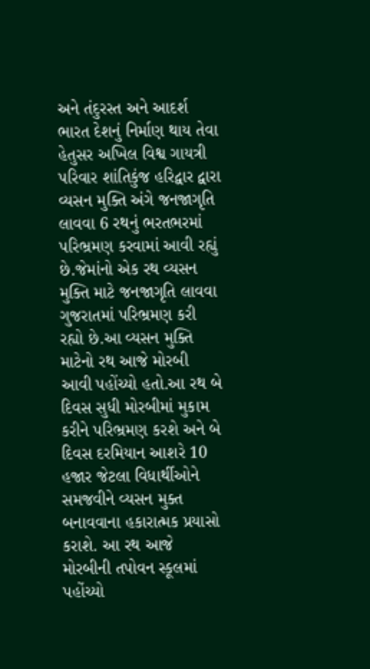અને તંદુરસ્ત અને આદર્શ ભારત દેશનું નિર્માણ થાય તેવા હેતુસર અખિલ વિશ્વ ગાયત્રી પરિવાર શાંતિકુંજ હરિદ્વાર દ્વારા વ્યસન મુક્તિ અંગે જનજાગૃતિ લાવવા 6 રથનું ભરતભરમાં પરિભ્રમણ કરવામાં આવી રહ્યું છે.જેમાંનો એક રથ વ્યસન મુક્તિ માટે જનજાગૃતિ લાવવા ગુજરાતમાં પરિભ્રમણ કરી રહ્યો છે.આ વ્યસન મુક્તિ માટેનો રથ આજે મોરબી આવી પહોંચ્યો હતો.આ રથ બે દિવસ સુધી મોરબીમાં મુકામ કરીને પરિભ્રમણ કરશે અને બે દિવસ દરમિયાન આશરે 10 હજાર જેટલા વિધાર્થીઓને સમજવીને વ્યસન મુક્ત બનાવવાના હકારાત્મક પ્રયાસો કરાશે. આ રથ આજે મોરબીની તપોવન સ્કૂલમાં પહોંચ્યો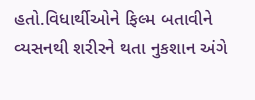હતો.વિધાર્થીઓને ફિલ્મ બતાવીને વ્યસનથી શરીરને થતા નુકશાન અંગે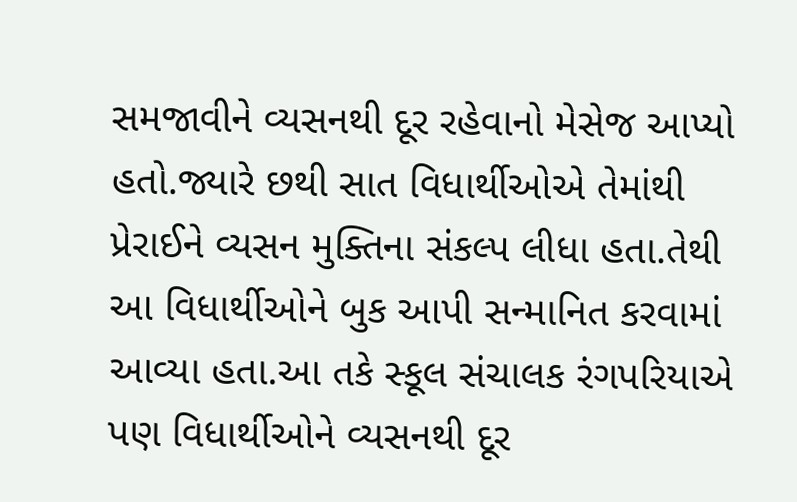સમજાવીને વ્યસનથી દૂર રહેવાનો મેસેજ આપ્યો હતો.જ્યારે છથી સાત વિધાર્થીઓએ તેમાંથી પ્રેરાઈને વ્યસન મુક્તિના સંકલ્પ લીધા હતા.તેથી આ વિધાર્થીઓને બુક આપી સન્માનિત કરવામાં આવ્યા હતા.આ તકે સ્કૂલ સંચાલક રંગપરિયાએ પણ વિધાર્થીઓને વ્યસનથી દૂર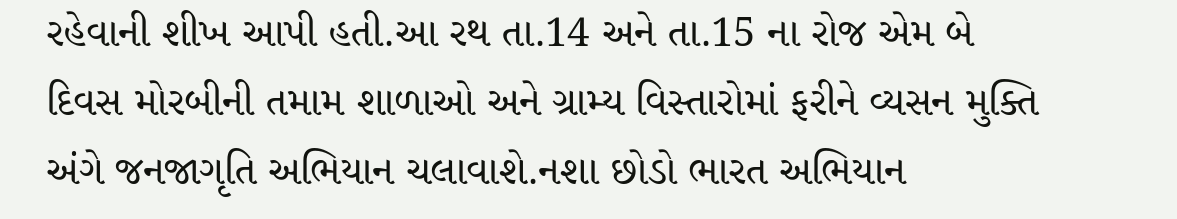રહેવાની શીખ આપી હતી.આ રથ તા.14 અને તા.15 ના રોજ એમ બે દિવસ મોરબીની તમામ શાળાઓ અને ગ્રામ્ય વિસ્તારોમાં ફરીને વ્યસન મુક્તિ અંગે જનજાગૃતિ અભિયાન ચલાવાશે.નશા છોડો ભારત અભિયાન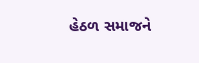હેઠળ સમાજને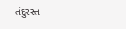તંદુરસ્ત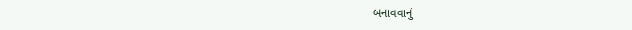બનાવવાનું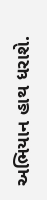અભિયાન હાથ ધરાશે.